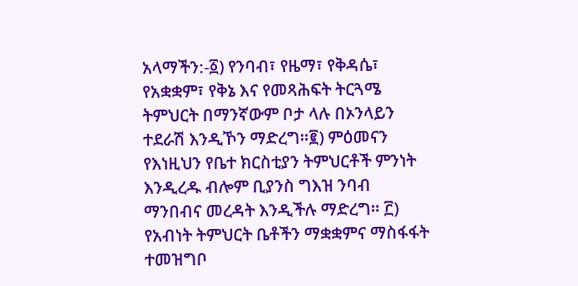አላማችን:-፩) የንባብ፣ የዜማ፣ የቅዳሴ፣ የአቋቋም፣ የቅኔ እና የመጻሕፍት ትርጓሜ ትምህርት በማንኛውም ቦታ ላሉ በኦንላይን ተደራሽ እንዲኾን ማድረግ።፪) ምዕመናን የእነዚህን የቤተ ክርስቲያን ትምህርቶች ምንነት እንዲረዱ ብሎም ቢያንስ ግእዝ ንባብ ማንበብና መረዳት እንዲችሉ ማድረግ። ፫) የአብነት ትምህርት ቤቶችን ማቋቋምና ማስፋፋት ተመዝግቦ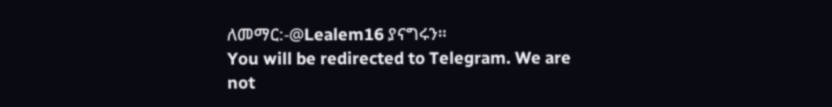ለመማር:-@Lealem16 ያናግሩን።
You will be redirected to Telegram. We are not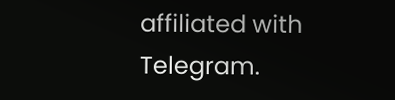affiliated with Telegram.